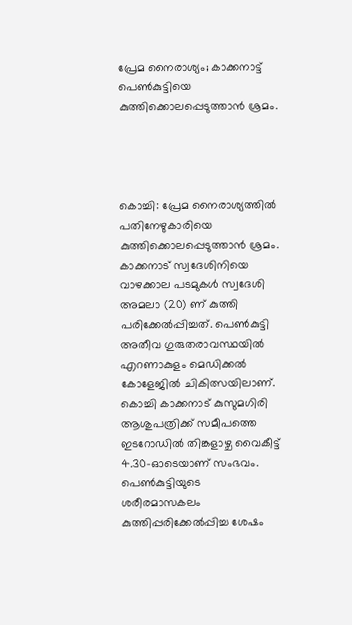പ്രേമ നൈരാശ്യം; കാക്കനാട്ട് പെണ്‍കുട്ടിയെ കുത്തിക്കൊലപ്പെടുത്താന്‍ ശ്രമം.




കൊച്ചി: പ്രേമ നൈരാശ്യത്തിൽ പതിനേഴുകാരിയെ കുത്തിക്കൊലപ്പെടുത്താൻ ശ്രമം. കാക്കനാട് സ്വദേശിനിയെ വാഴക്കാല പടമുകൾ സ്വദേശി അമലാ (20) ണ് കുത്തി പരിക്കേൽപ്പിച്ചത്. പെൺകുട്ടി അതീവ ഗുരുതരാവസ്ഥയിൽ എറണാകുളം മെഡിക്കൽ കോളേജിൽ ചികിത്സയിലാണ്. കൊച്ചി കാക്കനാട് കുസുമഗിരി ആശുപത്രിക്ക് സമീപത്തെ ഇടറോഡിൽ തിങ്കളാഴ്ച വൈകീട്ട് 4.30-ഓടെയാണ് സംഭവം. പെൺകുട്ടിയുടെ ശരീരമാസകലം കുത്തിപ്പരിക്കേൽപ്പിച്ച ശേഷം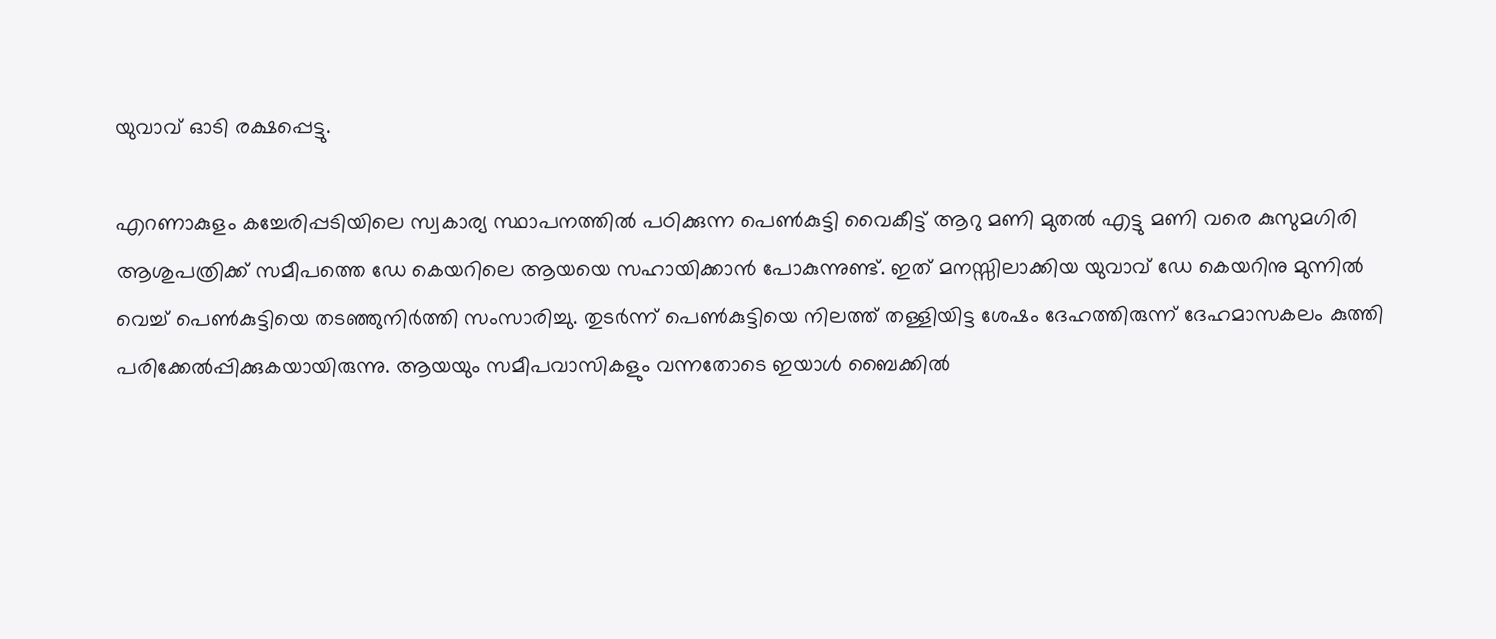യുവാവ് ഓടി രക്ഷപ്പെട്ടു.

എറണാകുളം കച്ചേരിപ്പടിയിലെ സ്വകാര്യ സ്ഥാപനത്തിൽ പഠിക്കുന്ന പെൺകുട്ടി വൈകീട്ട് ആറു മണി മുതൽ എട്ടു മണി വരെ കുസുമഗിരി ആശുപത്രിക്ക് സമീപത്തെ ഡേ കെയറിലെ ആയയെ സഹായിക്കാൻ പോകുന്നുണ്ട്. ഇത് മനസ്സിലാക്കിയ യുവാവ് ഡേ കെയറിനു മുന്നിൽ വെച്ച് പെൺകുട്ടിയെ തടഞ്ഞുനിർത്തി സംസാരിച്ചു. തുടർന്ന് പെൺകുട്ടിയെ നിലത്ത് തള്ളിയിട്ട ശേഷം ദേഹത്തിരുന്ന് ദേഹമാസകലം കുത്തി പരിക്കേൽപ്പിക്കുകയായിരുന്നു. ആയയും സമീപവാസികളും വന്നതോടെ ഇയാൾ ബൈക്കിൽ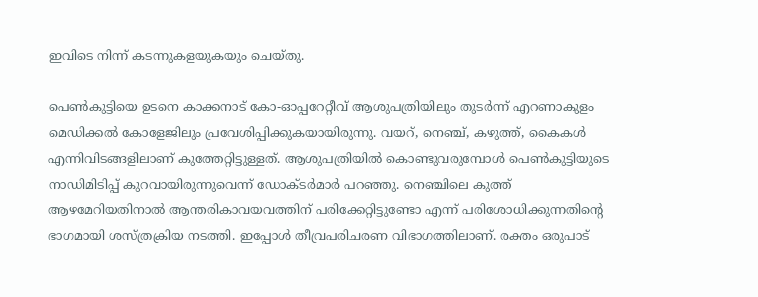ഇവിടെ നിന്ന് കടന്നുകളയുകയും ചെയ്തു.

പെൺകുട്ടിയെ ഉടനെ കാക്കനാട് കോ-ഓപ്പറേറ്റീവ് ആശുപത്രിയിലും തുടർന്ന് എറണാകുളം മെഡിക്കൽ കോളേജിലും പ്രവേശിപ്പിക്കുകയായിരുന്നു. വയറ്, നെഞ്ച്, കഴുത്ത്, കൈകൾ എന്നിവിടങ്ങളിലാണ് കുത്തേറ്റിട്ടുള്ളത്. ആശുപത്രിയിൽ കൊണ്ടുവരുമ്പോൾ പെൺകുട്ടിയുടെ നാഡിമിടിപ്പ് കുറവായിരുന്നുവെന്ന് ഡോക്ടർമാർ പറഞ്ഞു. നെഞ്ചിലെ കുത്ത് ആഴമേറിയതിനാൽ ആന്തരികാവയവത്തിന് പരിക്കേറ്റിട്ടുണ്ടോ എന്ന് പരിശോധിക്കുന്നതിന്റെ ഭാഗമായി ശസ്ത്രക്രിയ നടത്തി. ഇപ്പോൾ തീവ്രപരിചരണ വിഭാഗത്തിലാണ്. രക്തം ഒരുപാട്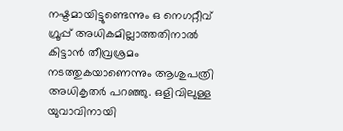നഷ്ടമായിട്ടുണ്ടെന്നും ഒ നെഗറ്റീവ് ഗ്രൂപ്പ് അധികമില്ലാത്തതിനാൽ കിട്ടാൻ തീവ്രശ്രമം നടത്തുകയാണെന്നും ആശുപത്രി അധികൃതർ പറഞ്ഞു. ഒളിവിലുള്ള യുവാവിനായി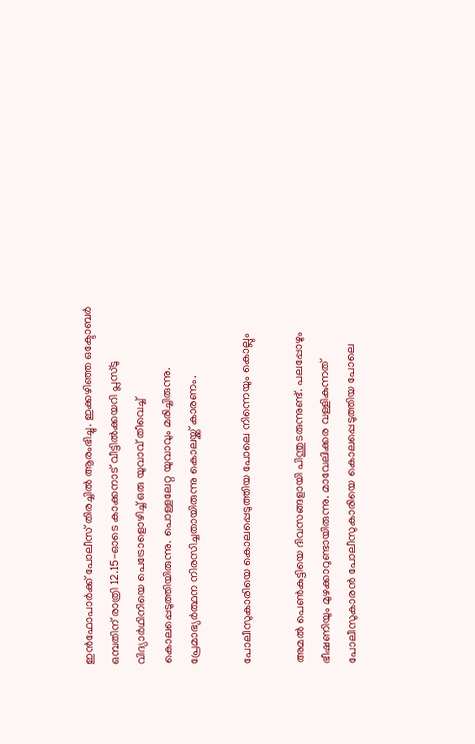ഇൻഫോപാർക്ക് പോലീസ് തിരച്ചിൽ ആരംഭിച്ചു. ഇക്കഴിഞ്ഞ ഒക്ടോബർ ഒമ്പതിന് രാത്രി 12.15-ഓടെ കാക്കനാട് വീട്ടിൽക്കയറി പ്ലസ്ടു വിദ്യാർഥിനിയെ പെട്രോളൊഴിച്ച് ഒരു യുവാവ് തീവെച്ച് കൊലപ്പെടുത്തിയിരുന്നു. പൊള്ളലേറ്റ യുവാവും മരിച്ചിരുന്നു. പ്രേമാഭ്യർത്ഥന നിരസിച്ചതായിരുന്നു കൊലയ്ക്ക് കാരണം.

പോലീസുകാരിയെ കൊലപ്പെടുത്തിയ പോലെ നിന്നെയും കൊല്ലും

അമൽ പെൺകുട്ടിയെ ദിവസങ്ങളായി പിന്തുടരുന്നുണ്ട്. പലപ്പോഴും ഭീഷണിയും മുഴക്കാറുണ്ടായിരുന്നു. മാവേലിക്കര വള്ളികുന്നത് പോലീസുകാരൻ പോലീസുകാരിയെ കൊലപ്പെടുത്തിയ പോലെ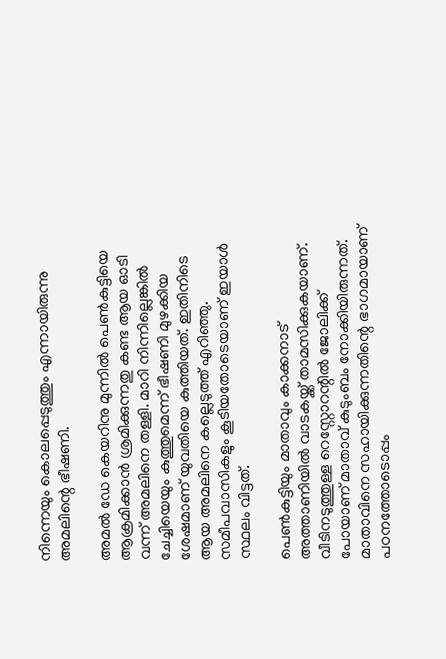നിന്നെയും കൊലപ്പെടുത്തും എന്നായിരുന്നു അമലിന്റെ ഭീഷണി.

അമൽ ഡേ കെയറിനു മുന്നിൽ പെൺകുട്ടിയെ ആക്രമിക്കാൻ ശ്രമിക്കുന്നതു കണ്ട ആയ ഓടി വന്ന് അമലിനെ തള്ളി. മാറി നിന്നില്ലെങ്കിൽ ചേച്ചിയെയും കുത്തുമെന്ന് ഭീഷണി മുഴക്കിയ ശേഷമാണ് യുവതിയെ കുത്തിയത്. ഇതിനിടെ ആയ അമലിനെ കല്ലെടുത്ത് എറിഞ്ഞു. സമീപവാസികളും കൂടിയതോടെയാണ് ഇയാൾ സ്ഥലം വിട്ടത്.

പെൺകുട്ടിയും മാതാവും കാക്കനാട് അത്താണിയിൽ വാടകയ്ക്ക് താമസിക്കുകയാണ്. വീടിനടുത്തുള്ള റെസ്റ്റോറന്റിൽ ജോലിക്ക് പോയാണ് മാതാവ് കുടുംബം നോക്കിയിരുന്നത്. മാതാവിനെ സഹായിക്കുന്നതിന്റെ ഭാഗമായാണ് പഠനത്തോടൊപ്പം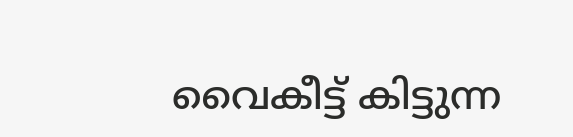വൈകീട്ട് കിട്ടുന്ന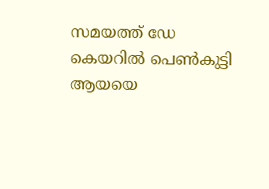സമയത്ത് ഡേ കെയറിൽ പെൺകുട്ടി ആയയെ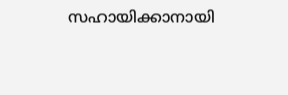സഹായിക്കാനായി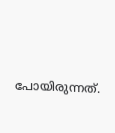പോയിരുന്നത്.